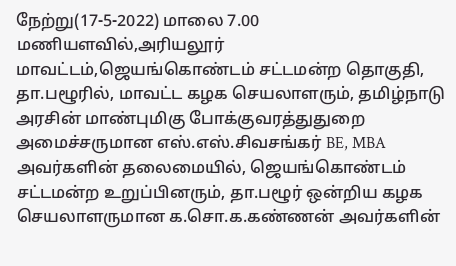நேற்று(17-5-2022) மாலை 7.00 மணியளவில்,அரியலூர் மாவட்டம்,ஜெயங்கொண்டம் சட்டமன்ற தொகுதி, தா.பழூரில், மாவட்ட கழக செயலாளரும், தமிழ்நாடு அரசின் மாண்புமிகு போக்குவரத்துதுறை அமைச்சருமான எஸ்.எஸ்.சிவசங்கர் BE, MBA அவர்களின் தலைமையில், ஜெயங்கொண்டம் சட்டமன்ற உறுப்பினரும், தா.பழூர் ஒன்றிய கழக செயலாளருமான க.சொ.க.கண்ணன் அவர்களின்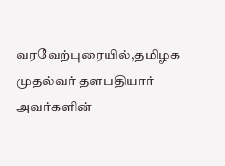வரவேற்புரையில்,தமிழக முதல்வர் தளபதியார் அவர்களின்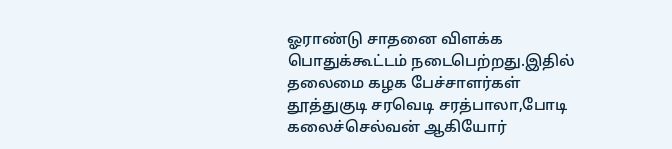ஓராண்டு சாதனை விளக்க பொதுக்கூட்டம் நடைபெற்றது.இதில் தலைமை கழக பேச்சாளர்கள் தூத்துகுடி சரவெடி சரத்பாலா,போடி கலைச்செல்வன் ஆகியோர்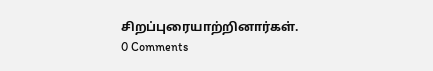சிறப்புரையாற்றினார்கள்.
0 Comments